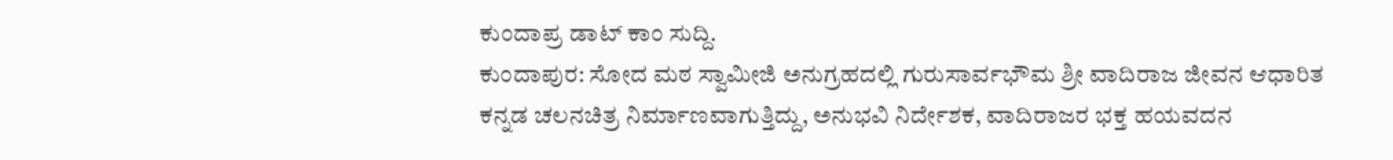ಕುಂದಾಪ್ರ ಡಾಟ್ ಕಾಂ ಸುದ್ದಿ.
ಕುಂದಾಪುರ: ಸೋದ ಮಠ ಸ್ವಾಮೀಜಿ ಅನುಗ್ರಹದಲ್ಲಿ ಗುರುಸಾರ್ವಭೌಮ ಶ್ರೀ ವಾದಿರಾಜ ಜೀವನ ಆಧಾರಿತ ಕನ್ನಡ ಚಲನಚಿತ್ರ ನಿರ್ಮಾಣವಾಗುತ್ತಿದ್ದು, ಅನುಭವಿ ನಿರ್ದೇಶಕ, ವಾದಿರಾಜರ ಭಕ್ತ ಹಯವದನ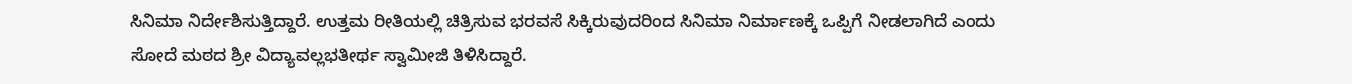ಸಿನಿಮಾ ನಿರ್ದೇಶಿಸುತ್ತಿದ್ದಾರೆ. ಉತ್ತಮ ರೀತಿಯಲ್ಲಿ ಚಿತ್ರಿಸುವ ಭರವಸೆ ಸಿಕ್ಕಿರುವುದರಿಂದ ಸಿನಿಮಾ ನಿರ್ಮಾಣಕ್ಕೆ ಒಪ್ಪಿಗೆ ನೀಡಲಾಗಿದೆ ಎಂದು ಸೋದೆ ಮಠದ ಶ್ರೀ ವಿದ್ಯಾವಲ್ಲಭತೀರ್ಥ ಸ್ವಾಮೀಜಿ ತಿಳಿಸಿದ್ದಾರೆ.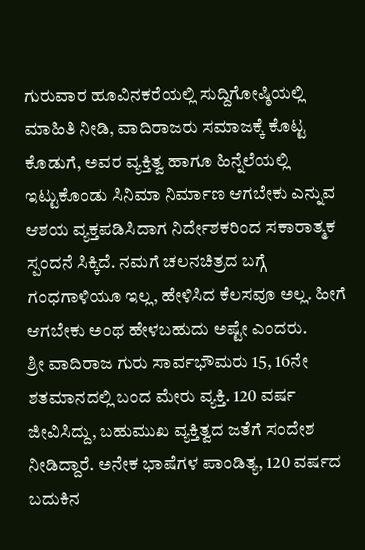ಗುರುವಾರ ಹೂವಿನಕರೆಯಲ್ಲಿ ಸುದ್ದಿಗೋಷ್ಠಿಯಲ್ಲಿ ಮಾಹಿತಿ ನೀಡಿ, ವಾದಿರಾಜರು ಸಮಾಜಕ್ಕೆ ಕೊಟ್ಟ ಕೊಡುಗೆ, ಅವರ ವ್ಯಕ್ತಿತ್ವ ಹಾಗೂ ಹಿನ್ನೆಲೆಯಲ್ಲಿ ಇಟ್ಟುಕೊಂಡು ಸಿನಿಮಾ ನಿರ್ಮಾಣ ಆಗಬೇಕು ಎನ್ನುವ ಆಶಯ ವ್ಯಕ್ತಪಡಿಸಿದಾಗ ನಿರ್ದೇಶಕರಿಂದ ಸಕಾರಾತ್ಮಕ ಸ್ಪಂದನೆ ಸಿಕ್ಕಿದೆ. ನಮಗೆ ಚಲನಚಿತ್ರದ ಬಗ್ಗೆ ಗಂಧಗಾಳಿಯೂ ಇಲ್ಲ, ಹೇಳಿಸಿದ ಕೆಲಸವೂ ಅಲ್ಲ. ಹೀಗೆ ಆಗಬೇಕು ಅಂಥ ಹೇಳಬಹುದು ಅಷ್ಟೇ ಎಂದರು.
ಶ್ರೀ ವಾದಿರಾಜ ಗುರು ಸಾರ್ವಭೌಮರು 15, 16ನೇ ಶತಮಾನದಲ್ಲಿ ಬಂದ ಮೇರು ವ್ಯಕ್ತಿ. 120 ವರ್ಷ ಜೀವಿಸಿದ್ದು, ಬಹುಮುಖ ವ್ಯಕ್ತಿತ್ವದ ಜತೆಗೆ ಸಂದೇಶ ನೀಡಿದ್ದಾರೆ. ಅನೇಕ ಭಾಷೆಗಳ ಪಾಂಡಿತ್ಯ, 120 ವರ್ಷದ ಬದುಕಿನ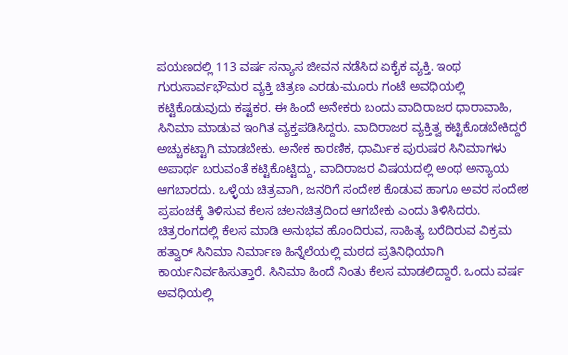ಪಯಣದಲ್ಲಿ 113 ವರ್ಷ ಸನ್ಯಾಸ ಜೀವನ ನಡೆಸಿದ ಏಕೈಕ ವ್ಯಕ್ತಿ. ಇಂಥ ಗುರುಸಾರ್ವಭೌಮರ ವ್ಯಕ್ತಿ ಚಿತ್ರಣ ಎರಡು-ಮೂರು ಗಂಟೆ ಅವಧಿಯಲ್ಲಿ ಕಟ್ಟಿಕೊಡುವುದು ಕಷ್ಟಕರ. ಈ ಹಿಂದೆ ಅನೇಕರು ಬಂದು ವಾದಿರಾಜರ ಧಾರಾವಾಹಿ, ಸಿನಿಮಾ ಮಾಡುವ ಇಂಗಿತ ವ್ಯಕ್ತಪಡಿಸಿದ್ದರು. ವಾದಿರಾಜರ ವ್ಯಕ್ತಿತ್ವ ಕಟ್ಟಿಕೊಡಬೇಕಿದ್ದರೆ ಅಚ್ಚುಕಟ್ಟಾಗಿ ಮಾಡಬೇಕು. ಅನೇಕ ಕಾರಣಿಕ, ಧಾರ್ಮಿಕ ಪುರುಷರ ಸಿನಿಮಾಗಳು ಅಪಾರ್ಥ ಬರುವಂತೆ ಕಟ್ಟಿಕೊಟ್ಟಿದ್ದು, ವಾದಿರಾಜರ ವಿಷಯದಲ್ಲಿ ಅಂಥ ಅನ್ಯಾಯ ಆಗಬಾರದು. ಒಳ್ಳೆಯ ಚಿತ್ರವಾಗಿ, ಜನರಿಗೆ ಸಂದೇಶ ಕೊಡುವ ಹಾಗೂ ಅವರ ಸಂದೇಶ ಪ್ರಪಂಚಕ್ಕೆ ತಿಳಿಸುವ ಕೆಲಸ ಚಲನಚಿತ್ರದಿಂದ ಆಗಬೇಕು ಎಂದು ತಿಳಿಸಿದರು.
ಚಿತ್ರರಂಗದಲ್ಲಿ ಕೆಲಸ ಮಾಡಿ ಅನುಭವ ಹೊಂದಿರುವ, ಸಾಹಿತ್ಯ ಬರೆದಿರುವ ವಿಕ್ರಮ ಹತ್ವಾರ್ ಸಿನಿಮಾ ನಿರ್ಮಾಣ ಹಿನ್ನೆಲೆಯಲ್ಲಿ ಮಠದ ಪ್ರತಿನಿಧಿಯಾಗಿ ಕಾರ್ಯನಿರ್ವಹಿಸುತ್ತಾರೆ. ಸಿನಿಮಾ ಹಿಂದೆ ನಿಂತು ಕೆಲಸ ಮಾಡಲಿದ್ದಾರೆ. ಒಂದು ವರ್ಷ ಅವಧಿಯಲ್ಲಿ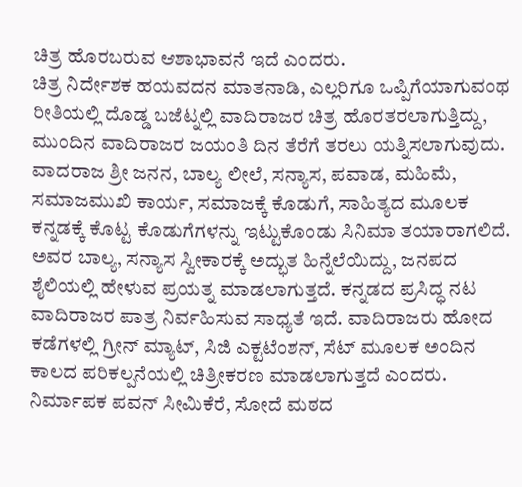ಚಿತ್ರ ಹೊರಬರುವ ಆಶಾಭಾವನೆ ಇದೆ ಎಂದರು.
ಚಿತ್ರ ನಿರ್ದೇಶಕ ಹಯವದನ ಮಾತನಾಡಿ, ಎಲ್ಲರಿಗೂ ಒಪ್ಪಿಗೆಯಾಗುವಂಥ ರೀತಿಯಲ್ಲಿ ದೊಡ್ಡ ಬಜೆಟ್ನಲ್ಲಿ ವಾದಿರಾಜರ ಚಿತ್ರ ಹೊರತರಲಾಗುತ್ತಿದ್ದು, ಮುಂದಿನ ವಾದಿರಾಜರ ಜಯಂತಿ ದಿನ ತೆರೆಗೆ ತರಲು ಯತ್ನಿಸಲಾಗುವುದು. ವಾದರಾಜ ಶ್ರೀ ಜನನ, ಬಾಲ್ಯ ಲೀಲೆ, ಸನ್ಯಾಸ, ಪವಾಡ, ಮಹಿಮೆ, ಸಮಾಜಮುಖಿ ಕಾರ್ಯ, ಸಮಾಜಕ್ಕೆ ಕೊಡುಗೆ, ಸಾಹಿತ್ಯದ ಮೂಲಕ ಕನ್ನಡಕ್ಕೆ ಕೊಟ್ಟ ಕೊಡುಗೆಗಳನ್ನು ಇಟ್ಟುಕೊಂಡು ಸಿನಿಮಾ ತಯಾರಾಗಲಿದೆ. ಅವರ ಬಾಲ್ಯ, ಸನ್ಯಾಸ ಸ್ವೀಕಾರಕ್ಕೆ ಅದ್ಭುತ ಹಿನ್ನೆಲೆಯಿದ್ದು, ಜನಪದ ಶೈಲಿಯಲ್ಲಿ ಹೇಳುವ ಪ್ರಯತ್ನ ಮಾಡಲಾಗುತ್ತದೆ. ಕನ್ನಡದ ಪ್ರಸಿದ್ಧ ನಟ ವಾದಿರಾಜರ ಪಾತ್ರ ನಿರ್ವಹಿಸುವ ಸಾಧ್ಯತೆ ಇದೆ. ವಾದಿರಾಜರು ಹೋದ ಕಡೆಗಳಲ್ಲಿ ಗ್ರೀನ್ ಮ್ಯಾಟ್, ಸಿಜಿ ಎಕ್ಟಟೆಂಶನ್, ಸೆಟ್ ಮೂಲಕ ಅಂದಿನ ಕಾಲದ ಪರಿಕಲ್ಪನೆಯಲ್ಲಿ ಚಿತ್ರೀಕರಣ ಮಾಡಲಾಗುತ್ತದೆ ಎಂದರು.
ನಿರ್ಮಾಪಕ ಪವನ್ ಸೀಮಿಕೆರೆ, ಸೋದೆ ಮಠದ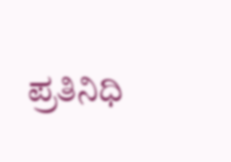ಪ್ರತಿನಿಧಿ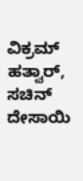ವಿಕ್ರಮ್ ಹತ್ವಾರ್, ಸಚಿನ್ ದೇಸಾಯಿ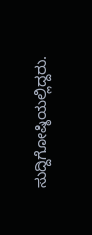ಸುದ್ದಿಗೋಷ್ಠಿಯಲ್ಲಿದ್ದರು.